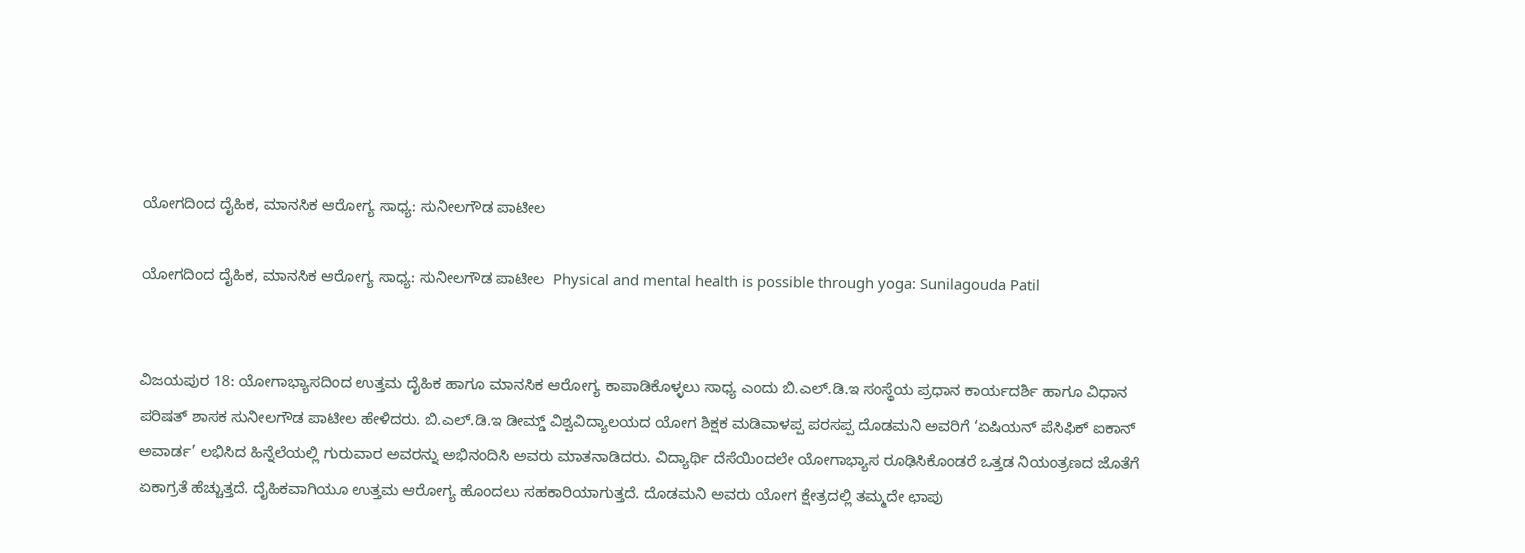ಯೋಗದಿಂದ ದೈಹಿಕ, ಮಾನಸಿಕ ಆರೋಗ್ಯ ಸಾಧ್ಯ: ಸುನೀಲಗೌಡ ಪಾಟೀಲ

ಯೋಗದಿಂದ ದೈಹಿಕ, ಮಾನಸಿಕ ಆರೋಗ್ಯ ಸಾಧ್ಯ: ಸುನೀಲಗೌಡ ಪಾಟೀಲ  Physical and mental health is possible through yoga: Sunilagouda Patil


ವಿಜಯಪುರ 18: ಯೋಗಾಭ್ಯಾಸದಿಂದ ಉತ್ತಮ ದೈಹಿಕ ಹಾಗೂ ಮಾನಸಿಕ ಆರೋಗ್ಯ ಕಾಪಾಡಿಕೊಳ್ಳಲು ಸಾಧ್ಯ ಎಂದು ಬಿ.ಎಲ್‌.ಡಿ.ಇ ಸಂಸ್ಥೆಯ ಪ್ರಧಾನ ಕಾರ್ಯದರ್ಶಿ ಹಾಗೂ ವಿಧಾನ ಪರಿಷತ್ ಶಾಸಕ ಸುನೀಲಗೌಡ ಪಾಟೀಲ ಹೇಳಿದರು. ಬಿ.ಎಲ್‌.ಡಿ.ಇ ಡೀಮ್ಡ್‌ ವಿಶ್ವವಿದ್ಯಾಲಯದ ಯೋಗ ಶಿಕ್ಷಕ ಮಡಿವಾಳಪ್ಪ ಪರಸಪ್ಪ ದೊಡಮನಿ ಅವರಿಗೆ ‘ಏಷಿಯನ್ ಪೆಸಿಫಿಕ್ ಐಕಾನ್ ಅವಾರ್ಡ’ ಲಭಿಸಿದ ಹಿನ್ನೆಲೆಯಲ್ಲಿ ಗುರುವಾರ ಅವರನ್ನು ಅಭಿನಂದಿಸಿ ಅವರು ಮಾತನಾಡಿದರು. ವಿದ್ಯಾರ್ಥಿ ದೆಸೆಯಿಂದಲೇ ಯೋಗಾಭ್ಯಾಸ ರೂಢಿಸಿಕೊಂಡರೆ ಒತ್ತಡ ನಿಯಂತ್ರಣದ ಜೊತೆಗೆ ಏಕಾಗ್ರತೆ ಹೆಚ್ಚುತ್ತದೆ. ದೈಹಿಕವಾಗಿಯೂ ಉತ್ತಮ ಆರೋಗ್ಯ ಹೊಂದಲು ಸಹಕಾರಿಯಾಗುತ್ತದೆ. ದೊಡಮನಿ ಅವರು ಯೋಗ ಕ್ಷೇತ್ರದಲ್ಲಿ ತಮ್ಮದೇ ಛಾಪು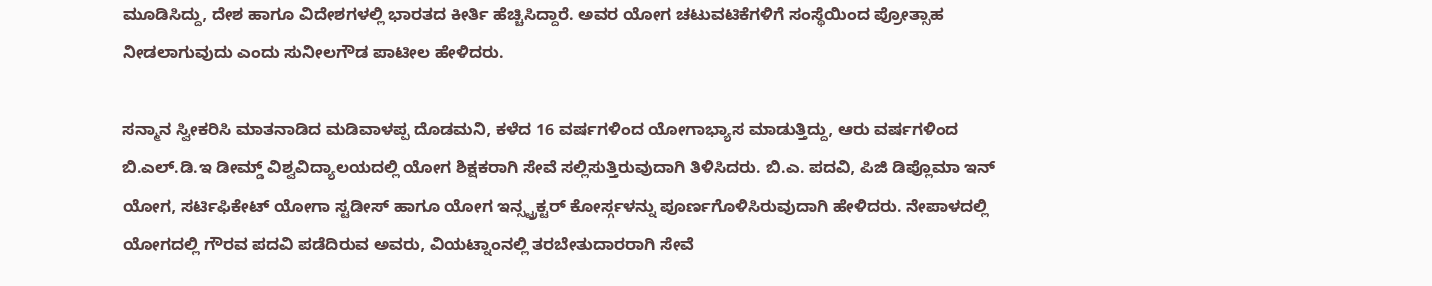ಮೂಡಿಸಿದ್ದು, ದೇಶ ಹಾಗೂ ವಿದೇಶಗಳಲ್ಲಿ ಭಾರತದ ಕೀರ್ತಿ ಹೆಚ್ಚಿಸಿದ್ದಾರೆ. ಅವರ ಯೋಗ ಚಟುವಟಿಕೆಗಳಿಗೆ ಸಂಸ್ಥೆಯಿಂದ ಪ್ರೋತ್ಸಾಹ ನೀಡಲಾಗುವುದು ಎಂದು ಸುನೀಲಗೌಡ ಪಾಟೀಲ ಹೇಳಿದರು.

ಸನ್ಮಾನ ಸ್ವೀಕರಿಸಿ ಮಾತನಾಡಿದ ಮಡಿವಾಳಪ್ಪ ದೊಡಮನಿ, ಕಳೆದ 16 ವರ್ಷಗಳಿಂದ ಯೋಗಾಭ್ಯಾಸ ಮಾಡುತ್ತಿದ್ದು, ಆರು ವರ್ಷಗಳಿಂದ ಬಿ.ಎಲ್‌.ಡಿ.ಇ ಡೀಮ್ಡ್‌ ವಿಶ್ವವಿದ್ಯಾಲಯದಲ್ಲಿ ಯೋಗ ಶಿಕ್ಷಕರಾಗಿ ಸೇವೆ ಸಲ್ಲಿಸುತ್ತಿರುವುದಾಗಿ ತಿಳಿಸಿದರು. ಬಿ.ಎ. ಪದವಿ, ಪಿಜಿ ಡಿಪ್ಲೊಮಾ ಇನ್ ಯೋಗ, ಸರ್ಟಿಫಿಕೇಟ್ ಯೋಗಾ ಸ್ಟಡೀಸ್ ಹಾಗೂ ಯೋಗ ಇನ್ಸ್ಟ್ರಕ್ಟರ್ ಕೋರ್ಸ್ಗಳನ್ನು ಪೂರ್ಣಗೊಳಿಸಿರುವುದಾಗಿ ಹೇಳಿದರು. ನೇಪಾಳದಲ್ಲಿ ಯೋಗದಲ್ಲಿ ಗೌರವ ಪದವಿ ಪಡೆದಿರುವ ಅವರು, ವಿಯಟ್ನಾಂನಲ್ಲಿ ತರಬೇತುದಾರರಾಗಿ ಸೇವೆ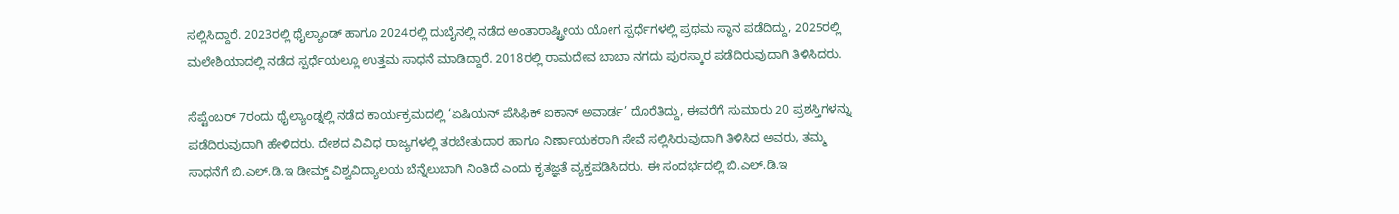ಸಲ್ಲಿಸಿದ್ದಾರೆ. 2023ರಲ್ಲಿ ಥೈಲ್ಯಾಂಡ್ ಹಾಗೂ 2024ರಲ್ಲಿ ದುಬೈನಲ್ಲಿ ನಡೆದ ಅಂತಾರಾಷ್ಟ್ರೀಯ ಯೋಗ ಸ್ಪರ್ಧೆಗಳಲ್ಲಿ ಪ್ರಥಮ ಸ್ಥಾನ ಪಡೆದಿದ್ದು, 2025ರಲ್ಲಿ ಮಲೇಶಿಯಾದಲ್ಲಿ ನಡೆದ ಸ್ಪರ್ಧೆಯಲ್ಲೂ ಉತ್ತಮ ಸಾಧನೆ ಮಾಡಿದ್ದಾರೆ. 2018ರಲ್ಲಿ ರಾಮದೇವ ಬಾಬಾ ನಗದು ಪುರಸ್ಕಾರ ಪಡೆದಿರುವುದಾಗಿ ತಿಳಿಸಿದರು.

ಸೆಪ್ಟೆಂಬರ್ 7ರಂದು ಥೈಲ್ಯಾಂಡ್ನಲ್ಲಿ ನಡೆದ ಕಾರ್ಯಕ್ರಮದಲ್ಲಿ ‘ಏಷಿಯನ್ ಪೆಸಿಫಿಕ್ ಐಕಾನ್ ಅವಾರ್ಡ’ ದೊರೆತಿದ್ದು, ಈವರೆಗೆ ಸುಮಾರು 20 ಪ್ರಶಸ್ತಿಗಳನ್ನು ಪಡೆದಿರುವುದಾಗಿ ಹೇಳಿದರು. ದೇಶದ ವಿವಿಧ ರಾಜ್ಯಗಳಲ್ಲಿ ತರಬೇತುದಾರ ಹಾಗೂ ನಿರ್ಣಾಯಕರಾಗಿ ಸೇವೆ ಸಲ್ಲಿಸಿರುವುದಾಗಿ ತಿಳಿಸಿದ ಅವರು, ತಮ್ಮ ಸಾಧನೆಗೆ ಬಿ.ಎಲ್‌.ಡಿ.ಇ ಡೀಮ್ಡ್‌ ವಿಶ್ವವಿದ್ಯಾಲಯ ಬೆನ್ನೆಲುಬಾಗಿ ನಿಂತಿದೆ ಎಂದು ಕೃತಜ್ಞತೆ ವ್ಯಕ್ತಪಡಿಸಿದರು. ಈ ಸಂದರ್ಭದಲ್ಲಿ ಬಿ.ಎಲ್‌.ಡಿ.ಇ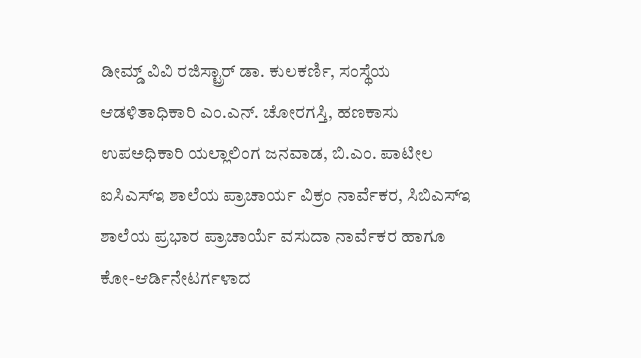ಡೀಮ್ಡ್‌ ವಿವಿ ರಜಿಸ್ಟ್ರಾರ್ ಡಾ. ಕುಲಕರ್ಣಿ, ಸಂಸ್ಥೆಯ ಆಡಳಿತಾಧಿಕಾರಿ ಎಂ.ಎನ್‌. ಚೋರಗಸ್ತಿ, ಹಣಕಾಸು ಉಪಅಧಿಕಾರಿ ಯಲ್ಲಾಲಿಂಗ ಜನವಾಡ, ಬಿ.ಎಂ. ಪಾಟೀಲ ಐಸಿಎಸ್‌ಇ ಶಾಲೆಯ ಪ್ರಾಚಾರ್ಯ ವಿಕ್ರಂ ನಾರ್ವೆಕರ, ಸಿಬಿಎಸ್‌ಇ ಶಾಲೆಯ ಪ್ರಭಾರ ಪ್ರಾಚಾರ್ಯೆ ವಸುದಾ ನಾರ್ವೆಕರ ಹಾಗೂ ಕೋ-ಆರ್ಡಿನೇಟರ್ಗಳಾದ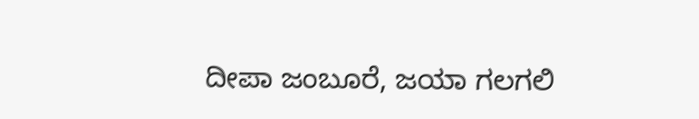ದೀಪಾ ಜಂಬೂರೆ, ಜಯಾ ಗಲಗಲಿ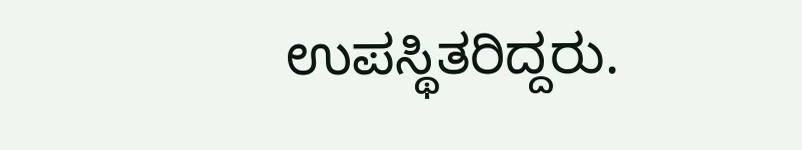ಉಪಸ್ಥಿತರಿದ್ದರು.